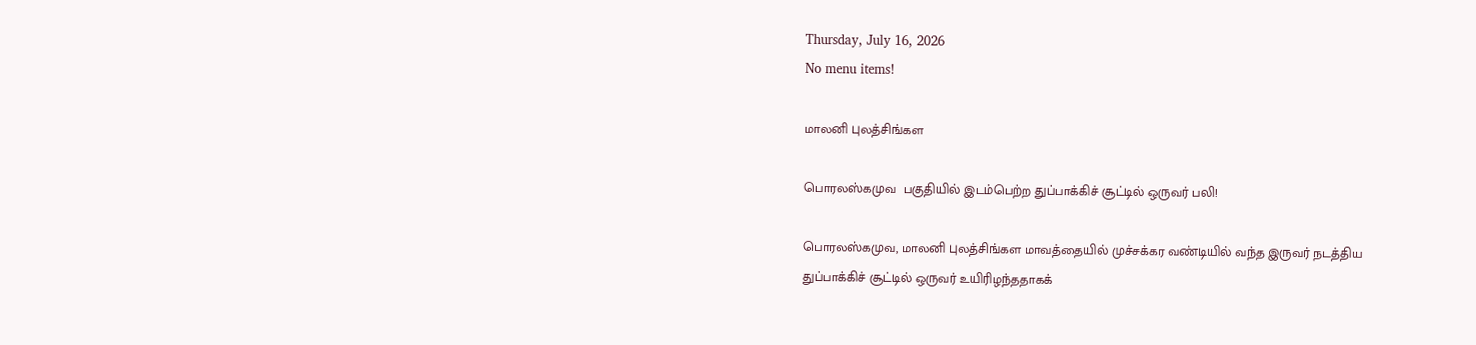Thursday, July 16, 2026
No menu items!

மாலனி புலத்சிங்கள

பொரலஸ்கமுவ  பகுதியில் இடம்பெற்ற துப்பாக்கிச் சூட்டில் ஒருவர் பலி!

பொரலஸ்கமுவ, மாலனி புலத்சிங்கள மாவத்தையில் முச்சக்கர வண்டியில் வந்த இருவர் நடத்திய துப்பாக்கிச் சூட்டில் ஒருவர் உயிரிழந்ததாகக்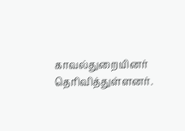காவல்துறையினர் தெரிவித்துள்ளனர்.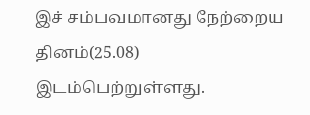இச் சம்பவமானது நேற்றைய தினம்(25.08) இடம்பெற்றுள்ளது.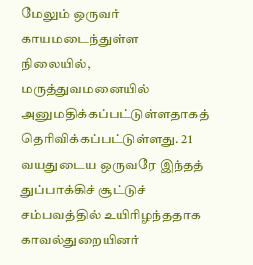மேலும் ஒருவர் காயமடைந்துள்ள நிலையில், மருத்துவமனையில் அனுமதிக்கப்பட்டுள்ளதாகத் தெரிவிக்கப்பட்டுள்ளது. 21 வயதுடைய ஒருவரே இந்தத் துப்பாக்கிச் சூட்டுச் சம்பவத்தில் உயிரிழந்ததாக காவல்துறையினர்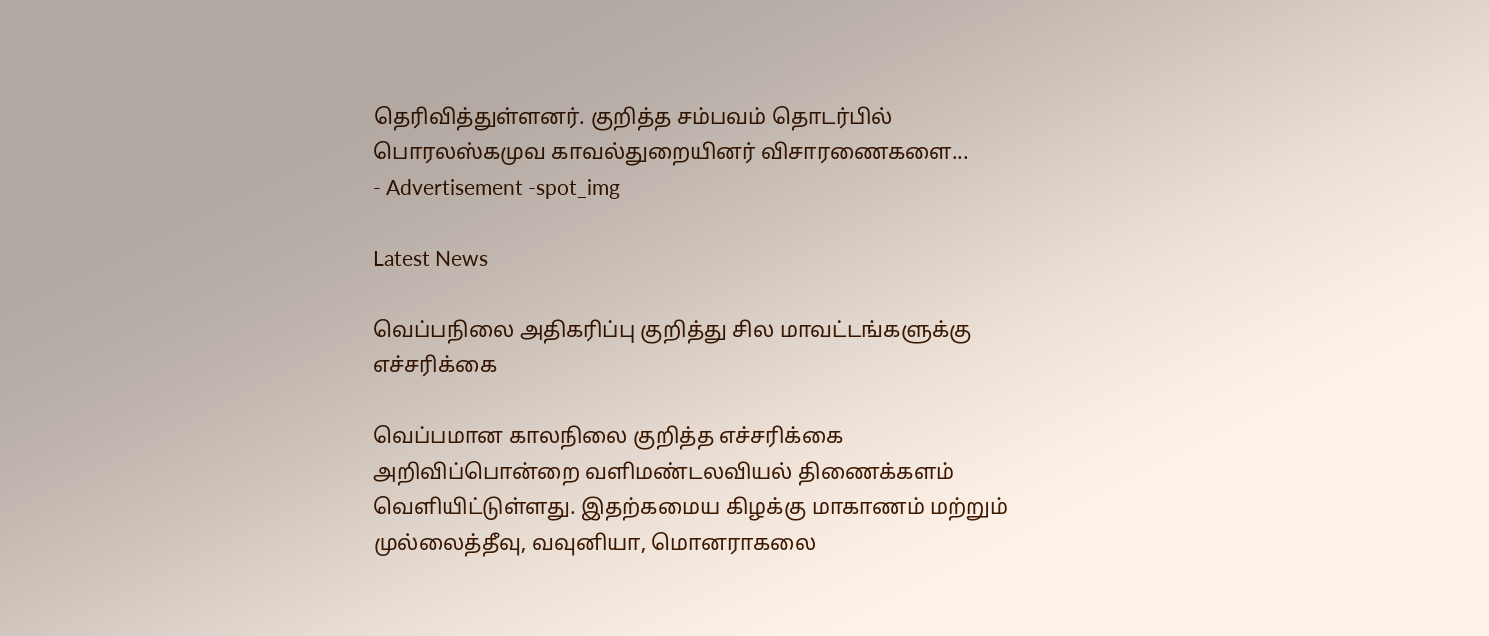தெரிவித்துள்ளனர். குறித்த சம்பவம் தொடர்பில் பொரலஸ்கமுவ காவல்துறையினர் விசாரணைகளை...
- Advertisement -spot_img

Latest News

வெப்பநிலை அதிகரிப்பு குறித்து சில மாவட்டங்களுக்கு எச்சரிக்கை

வெப்பமான காலநிலை குறித்த எச்சரிக்கை அறிவிப்பொன்றை வளிமண்டலவியல் திணைக்களம் வெளியிட்டுள்ளது. இதற்கமைய கிழக்கு மாகாணம் மற்றும் முல்லைத்தீவு, வவுனியா, மொனராகலை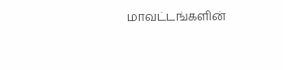மாவட்டங்களின்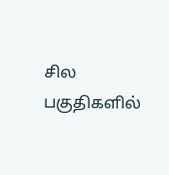சில பகுதிகளில்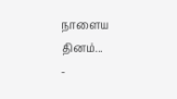நாளைய தினம்...
-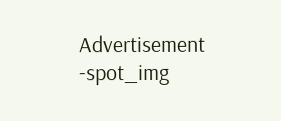Advertisement -spot_img